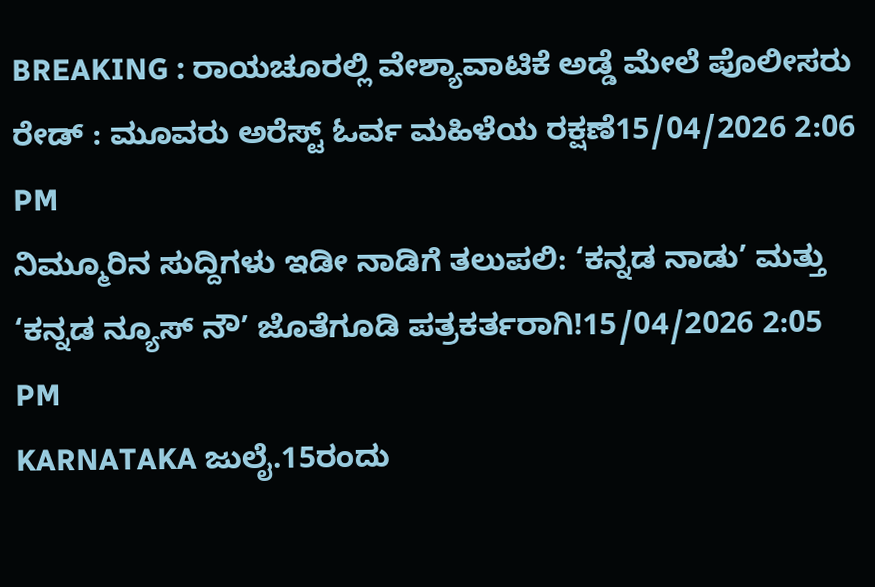BREAKING : ರಾಯಚೂರಲ್ಲಿ ವೇಶ್ಯಾವಾಟಿಕೆ ಅಡ್ಡೆ ಮೇಲೆ ಪೊಲೀಸರು ರೇಡ್ : ಮೂವರು ಅರೆಸ್ಟ್ ಓರ್ವ ಮಹಿಳೆಯ ರಕ್ಷಣೆ15/04/2026 2:06 PM
ನಿಮ್ಮೂರಿನ ಸುದ್ದಿಗಳು ಇಡೀ ನಾಡಿಗೆ ತಲುಪಲಿ: ‘ಕನ್ನಡ ನಾಡು’ ಮತ್ತು ‘ಕನ್ನಡ ನ್ಯೂಸ್ ನೌ’ ಜೊತೆಗೂಡಿ ಪತ್ರಕರ್ತರಾಗಿ!15/04/2026 2:05 PM
KARNATAKA ಜುಲೈ.15ರಂದು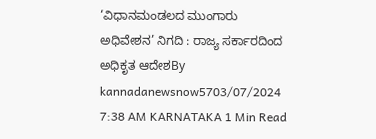‘ವಿಧಾನಮಂಡಲದ ಮುಂಗಾರು ಅಧಿವೇಶನ’ ನಿಗದಿ : ರಾಜ್ಯ ಸರ್ಕಾರದಿಂದ ಅಧಿಕೃತ ಆದೇಶBy kannadanewsnow5703/07/2024 7:38 AM KARNATAKA 1 Min Read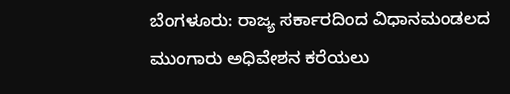ಬೆಂಗಳೂರು: ರಾಜ್ಯ ಸರ್ಕಾರದಿಂದ ವಿಧಾನಮಂಡಲದ ಮುಂಗಾರು ಅಧಿವೇಶನ ಕರೆಯಲು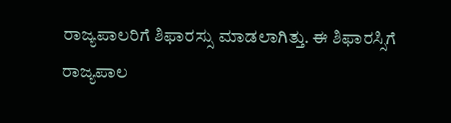ರಾಜ್ಯಪಾಲರಿಗೆ ಶಿಫಾರಸ್ಸು ಮಾಡಲಾಗಿತ್ತು. ಈ ಶಿಫಾರಸ್ಸಿಗೆ ರಾಜ್ಯಪಾಲ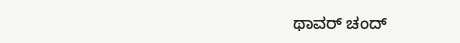ಥಾವರ್ ಚಂದ್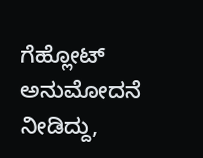ಗೆಹ್ಲೋಟ್ ಅನುಮೋದನೆ ನೀಡಿದ್ದು,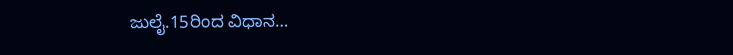ಜುಲೈ.15ರಿಂದ ವಿಧಾನ…